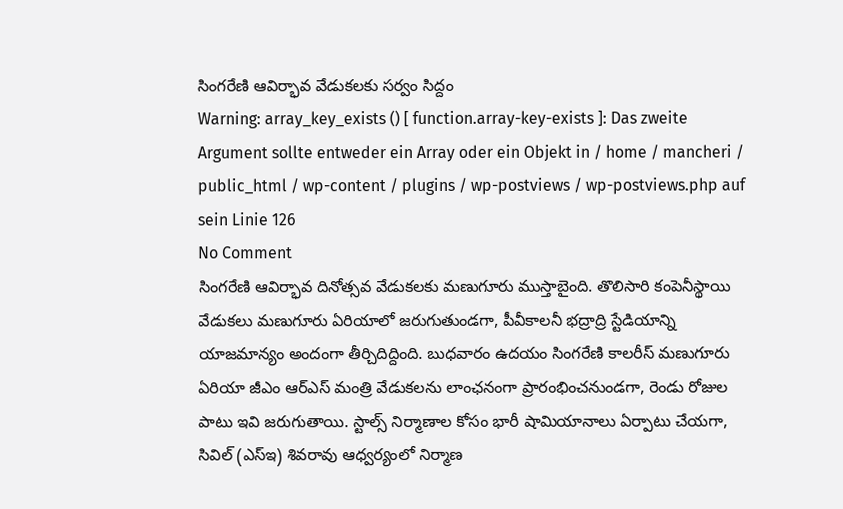సింగరేణి ఆవిర్భావ వేడుకలకు సర్వం సిద్దం
Warning: array_key_exists () [ function.array-key-exists ]: Das zweite Argument sollte entweder ein Array oder ein Objekt in / home / mancheri / public_html / wp-content / plugins / wp-postviews / wp-postviews.php auf sein Linie 126
No Comment
సింగరేణి ఆవిర్భావ దినోత్సవ వేడుకలకు మణుగూరు ముస్తాబైంది. తొలిసారి కంపెనీస్థాయి వేడుకలు మణుగూరు ఏరియాలో జరుగుతుండగా, పీవీకాలనీ భద్రాద్రి స్టేడియాన్ని యాజమాన్యం అందంగా తీర్చిదిద్దింది. బుధవారం ఉదయం సింగరేణి కాలరీస్ మణుగూరు ఏరియా జీఎం ఆర్ఎస్ మంత్రి వేడుకలను లాంఛనంగా ప్రారంభించనుండగా, రెండు రోజుల పాటు ఇవి జరుగుతాయి. స్టాల్స్ నిర్మాణాల కోసం భారీ షామియానాలు ఏర్పాటు చేయగా, సివిల్ (ఎస్ఇ) శివరావు ఆధ్వర్యంలో నిర్మాణ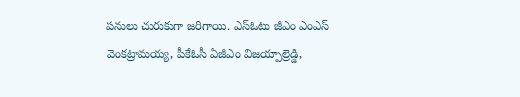పనులు చురుకుగా జరిగాయి. ఎస్ఓటు జీఎం ఎంఎస్ వెంకట్రామయ్య, పీకేఓసీ ఏజీఎం విజయ్పాల్రెడ్డి,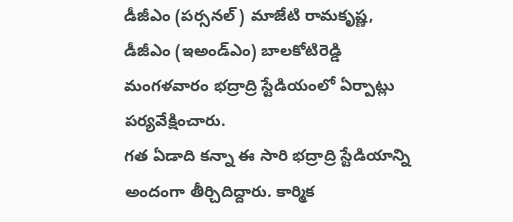డీజీఎం (పర్సనల్) మాజేటి రామకృష్ణ, డీజీఎం (ఇఅండ్ఎం) బాలకోటిరెడ్డి మంగళవారం భద్రాద్రి స్టేడియంలో ఏర్పాట్లు పర్యవేక్షించారు.
గత ఏడాది కన్నా ఈ సారి భద్రాద్రి స్టేడియాన్ని అందంగా తీర్చిదిద్దారు. కార్మిక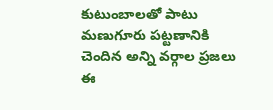కుటుంబాలతో పాటు మణుగూరు పట్టణానికి చెందిన అన్ని వర్గాల ప్రజలు ఈ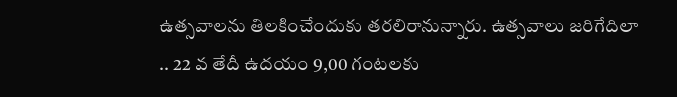ఉత్సవాలను తిలకించేందుకు తరలిరానున్నారు. ఉత్సవాలు జరిగేదిలా .. 22 వ తేదీ ఉదయం 9,00 గంటలకు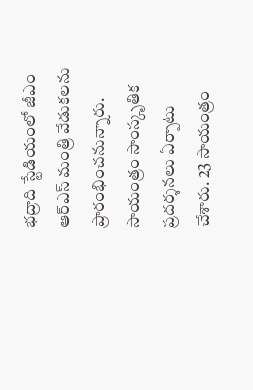భద్రాది స్టేడియంలో జీఎం ఆర్ఎస్ మంత్రి వేడుకలను ప్రారంభించనున్నారు. సాయంత్రం సాంస్కృతిక ప్రదర్శనలు ఏర్పాటు చేశారు. 23 సాయంత్రం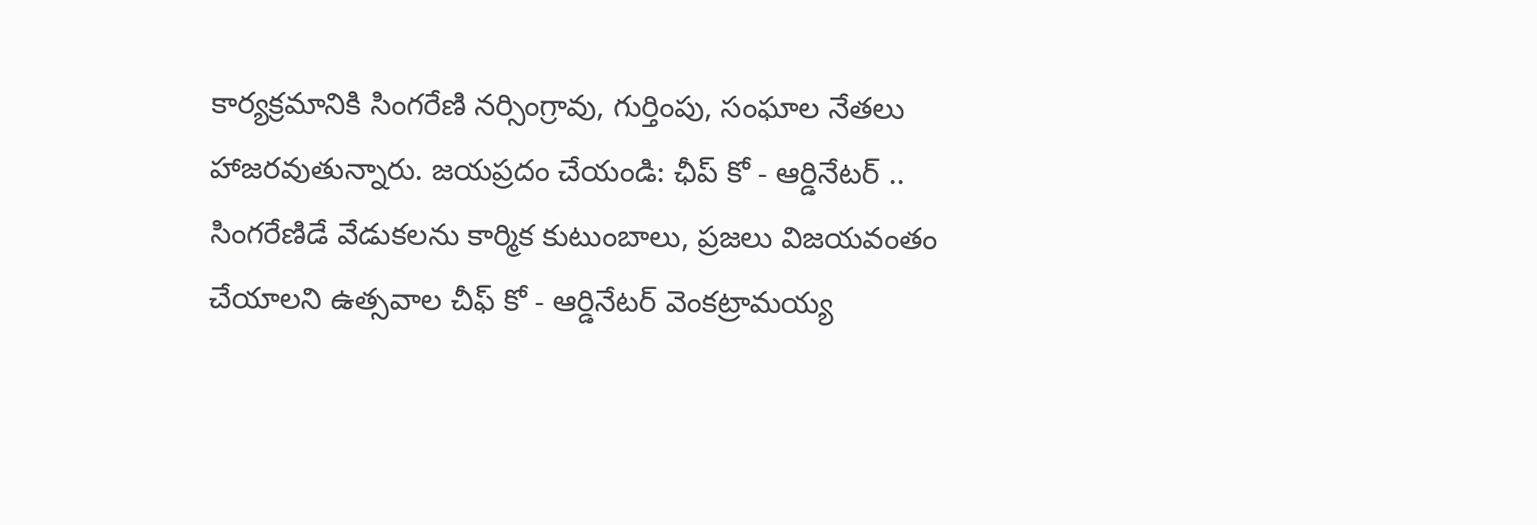కార్యక్రమానికి సింగరేణి నర్సింగ్రావు, గుర్తింపు, సంఘాల నేతలు హాజరవుతున్నారు. జయప్రదం చేయండి: ఛీప్ కో - ఆర్డినేటర్ .. సింగరేణిడే వేడుకలను కార్మిక కుటుంబాలు, ప్రజలు విజయవంతం చేయాలని ఉత్సవాల చీఫ్ కో - ఆర్డినేటర్ వెంకట్రామయ్య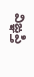విఙ్ఞప్తి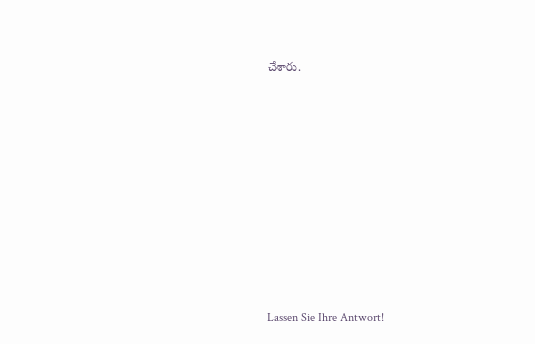చేశారు.


















Lassen Sie Ihre Antwort!